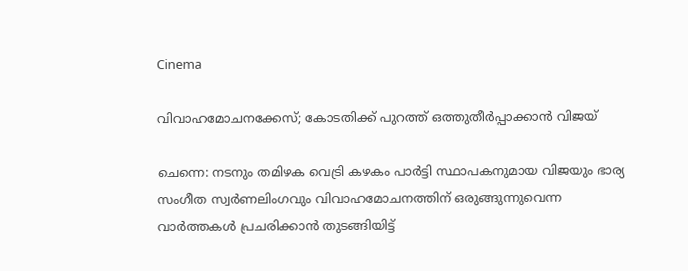Cinema

വിവാഹമോചനക്കേസ്; കോടതിക്ക് പുറത്ത് ഒത്തുതീർപ്പാക്കാൻ വിജയ്

ചെന്നെ: നടനും തമിഴക വെട്രി കഴകം പാർട്ടി സ്ഥാപകനുമായ വിജയും ഭാര്യ സംഗീത സ്വർണലിംഗവും വിവാഹമോചനത്തിന് ഒരുങ്ങുന്നുവെന്ന വാർത്തകൾ പ്രചരിക്കാൻ തുടങ്ങിയിട്ട്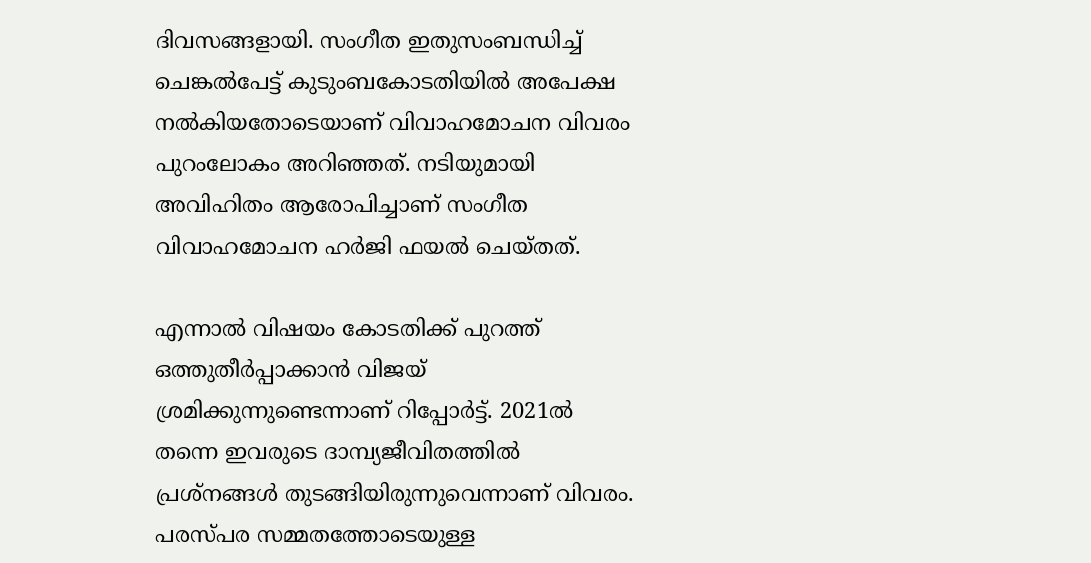ദിവസങ്ങളായി. സംഗീത ഇതുസംബന്ധിച്ച് ചെങ്കൽപേട്ട് കുടുംബകോടതിയിൽ അപേക്ഷ നൽകിയതോടെയാണ് വിവാഹമോചന വിവരം പുറംലോകം അറിഞ്ഞത്. നടിയുമായി അവിഹിതം ആരോപിച്ചാണ് സംഗീത വിവാഹമോചന ഹർജി ഫയൽ ചെയ്തത്.

എന്നാൽ വിഷയം കോടതിക്ക് പുറത്ത് ഒത്തുതീർപ്പാക്കാൻ വിജയ് ശ്രമിക്കുന്നുണ്ടെന്നാണ് റിപ്പോർട്ട്. 2021ൽ തന്നെ ഇവരുടെ ദാമ്പ്യജീവിതത്തിൽ പ്രശ്നങ്ങൾ തുടങ്ങിയിരുന്നുവെന്നാണ് വിവരം. പരസ്‌പര സമ്മതത്തോടെയുള്ള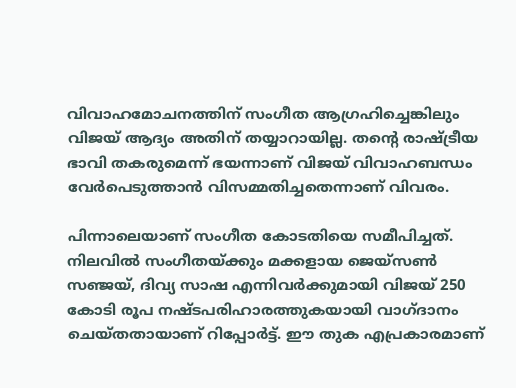വിവാഹമോചനത്തിന് സംഗീത ആഗ്രഹിച്ചെങ്കിലും വിജയ് ആദ്യം അതിന് തയ്യാറായില്ല. തന്റെ രാഷ്ട്രീയ ഭാവി തകരുമെന്ന് ഭയന്നാണ് വിജയ് വിവാഹബന്ധം വേർപെടുത്താൻ വിസമ്മതിച്ചതെന്നാണ് വിവരം.

പിന്നാലെയാണ് സംഗീത കോടതിയെ സമീപിച്ചത്. നിലവിൽ സംഗീതയ്ക്കും മക്കളായ ജെയ്സൺ സഞ്ജയ്, ദിവ്യ സാഷ എന്നിവർക്കുമായി വിജയ് 250 കോടി രൂപ നഷ്ടപരിഹാരത്തുകയായി വാഗ്ദാനം ചെയ്തതായാണ് റിപ്പോർട്ട്. ഈ തുക എപ്രകാരമാണ്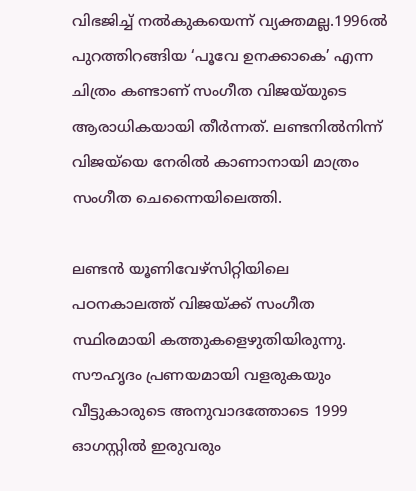വിഭജിച്ച് നൽകുകയെന്ന് വ്യക്തമല്ല.1996ൽ പുറത്തിറങ്ങിയ ‘പൂവേ ഉനക്കാകെ’ എന്ന ചിത്രം കണ്ടാണ് സംഗീത വിജയ്‌യുടെ ആരാധികയായി തീർന്നത്. ലണ്ടനിൽനിന്ന് വിജയ്‌യെ നേരിൽ കാണാനായി മാത്രം സംഗീത ചെന്നൈയിലെത്തി.

ലണ്ടൻ യൂണിവേഴ്സിറ്റിയിലെ പഠനകാലത്ത് വിജയ്ക്ക് സംഗീത സ്ഥിരമായി കത്തുകളെഴുതിയിരുന്നു. സൗഹൃദം പ്രണയമായി വളരുകയും വീട്ടുകാരുടെ അനുവാദത്തോടെ 1999 ഓഗസ്റ്റിൽ ഇരുവരും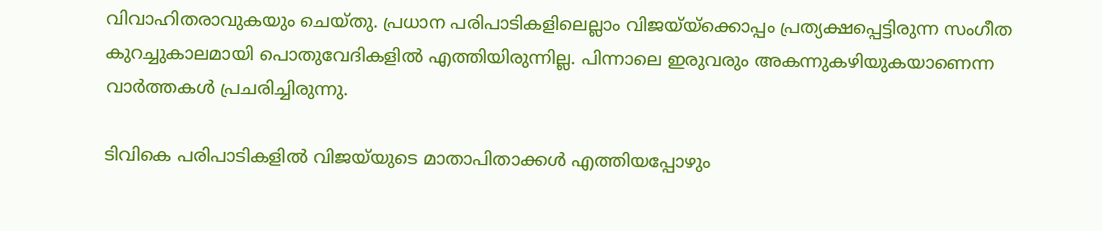വിവാഹിതരാവുകയും ചെയ്തു. പ്രധാന പരിപാടികളിലെല്ലാം വിജയ്‌യ്ക്കൊപ്പം പ്രത്യക്ഷപ്പെട്ടിരുന്ന സംഗീത കുറച്ചുകാലമായി പൊതുവേദികളിൽ എത്തിയിരുന്നില്ല. പിന്നാലെ ഇരുവരും അകന്നുകഴിയുകയാണെന്ന വാർത്തകൾ പ്രചരിച്ചിരുന്നു.

ടിവികെ പരിപാടികളിൽ വിജയ്‌യുടെ മാതാപിതാക്കൾ എത്തിയപ്പോഴും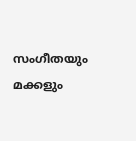സംഗീതയും മക്കളും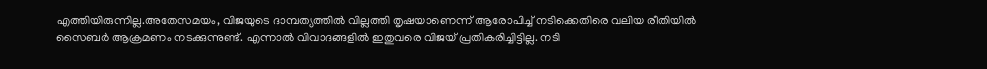എത്തിയിരുന്നില്ല.അതേസമയം, വിജയുടെ ദാമ്പത്യത്തിൽ വില്ലത്തി തൃഷയാണെന്ന് ആരോപിച്ച് നടിക്കെതിരെ വലിയ രീതിയിൽ സൈബർ ആക്രമണം നടക്കുന്നുണ്ട്. എന്നാൽ വിവാദങ്ങളിൽ ഇതുവരെ വിജയ് പ്രതികരിച്ചിട്ടില്ല. നടി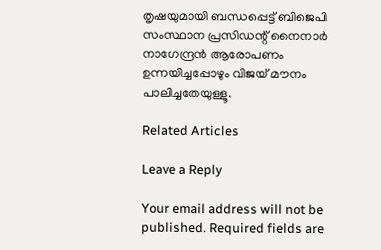തൃഷയുമായി ബന്ധപ്പെട്ട് ബിജെപി സംസ്ഥാന പ്രസിഡന്റ് നൈനാർ നാഗേന്ദ്രൻ ആരോപണം ഉന്നയിച്ചപ്പോഴും വിജയ് മൗനം പാലിച്ചതേയുള്ളൂ.

Related Articles

Leave a Reply

Your email address will not be published. Required fields are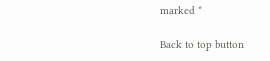marked *

Back to top button